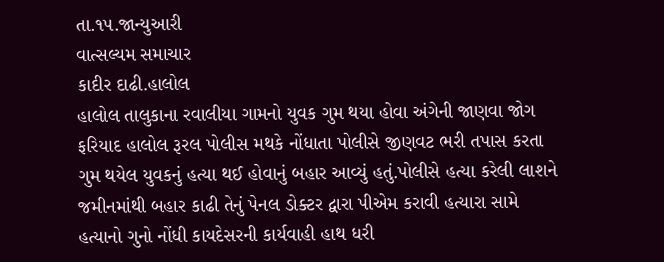તા.૧૫.જાન્યુઆરી
વાત્સલ્યમ સમાચાર
કાદીર દાઢી.હાલોલ
હાલોલ તાલુકાના રવાલીયા ગામનો યુવક ગુમ થયા હોવા અંગેની જાણવા જોગ ફરિયાદ હાલોલ રૂરલ પોલીસ મથકે નોંધાતા પોલીસે જીણવટ ભરી તપાસ કરતા ગુમ થયેલ યુવકનું હત્યા થઈ હોવાનું બહાર આવ્યું હતું.પોલીસે હત્યા કરેલી લાશને જમીનમાંથી બહાર કાઢી તેનું પેનલ ડોક્ટર દ્વારા પીએમ કરાવી હત્યારા સામે હત્યાનો ગુનો નોંધી કાયદેસરની કાર્યવાહી હાથ ધરી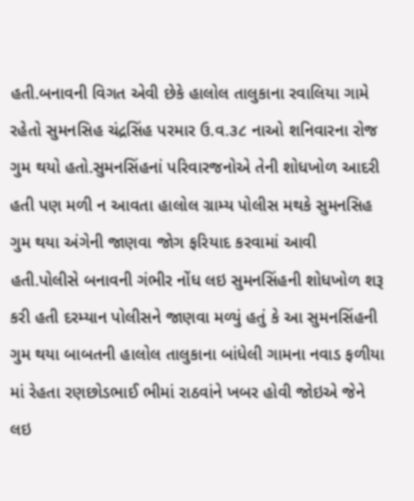હતી.બનાવની વિગત એવી છેકે હાલોલ તાલુકાના રવાલિયા ગામે રહેતો સુમનસિહ ચંદ્રસિંહ પરમાર ઉ.વ.૩૮ નાઓ શનિવારના રોજ ગુમ થયો હતો.સુમનસિંહનાં પરિવારજનોએ તેની શોધખોળ આદરી હતી પણ મળી ન આવતા હાલોલ ગ્રામ્ય પોલીસ મથકે સુમનસિહ ગુમ થયા અંગેની જાણવા જોગ ફરિયાદ કરવામાં આવી હતી.પોલીસે બનાવની ગંભીર નોંધ લઇ સુમનસિંહની શોધખોળ શરૂ કરી હતી દરમ્યાન પોલીસને જાણવા મળ્યું હતું કે આ સુમનસિંહની ગુમ થયા બાબતની હાલોલ તાલુકાના બાંધેલી ગામના નવાડ ફળીયા માં રેહતા રણછોડભાઈ ભીમાં રાઠવાંને ખબર હોવી જોઇએ જેને લઇ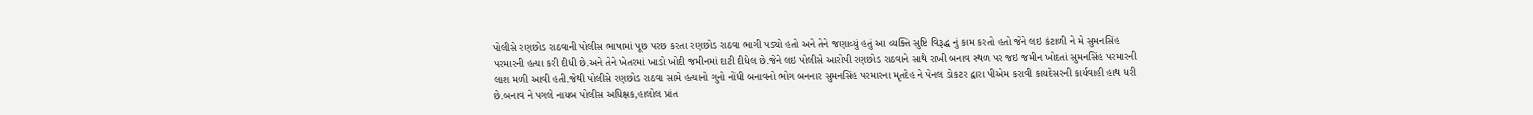પોલીસે રણછોડ રાઠવાની પોલીસ ભાષામાં પૂછ પરછ કરતા રણછોડ રાઠવા ભાગી પડ્યો હતો અને તેને જણાવ્યું હતું આ વ્યક્તિ સુષ્ટિ વિરૂદ્ધ નું કામ કરતો હતો જેને લઇ કંટાળી ને મે સુમનસિંહ પરમારની હત્યા કરી દીધી છે.અને તેને ખેતરમાં ખાડો ખોદી જમીનમાં દાટી દીધેલ છે.જેને લઇ પોલીસે આરોપી રણછોડ રાઠવાને સાથે રાખી બનાવ સ્થળ પર જઇ જમીન ખોદતાં સુમનસિંહ પરમારની લાશ મળી આવી હતી.જેથી પોલીસે રણછોડ રાઠવા સામે હત્યાનો ગુનો નોંધી બનાવનો ભોગ બનનાર સુમનસિંહ પરમારના મૃતદેહ ને પેનલ ડોકટર દ્વારા પીએમ કરાવી કાયદેસરની કાર્યવાહી હાથ ધરી છે.બનાવ ને પગલે નાયબ પોલીસ અધિક્ષક,હાલોલ પ્રાંત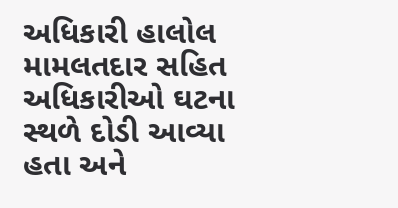અધિકારી હાલોલ મામલતદાર સહિત અધિકારીઓ ઘટના સ્થળે દોડી આવ્યા હતા અને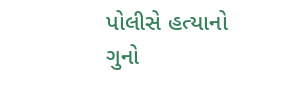પોલીસે હત્યાનો ગુનો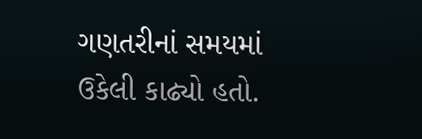ગણતરીનાં સમયમાં ઉકેલી કાઢ્યો હતો.